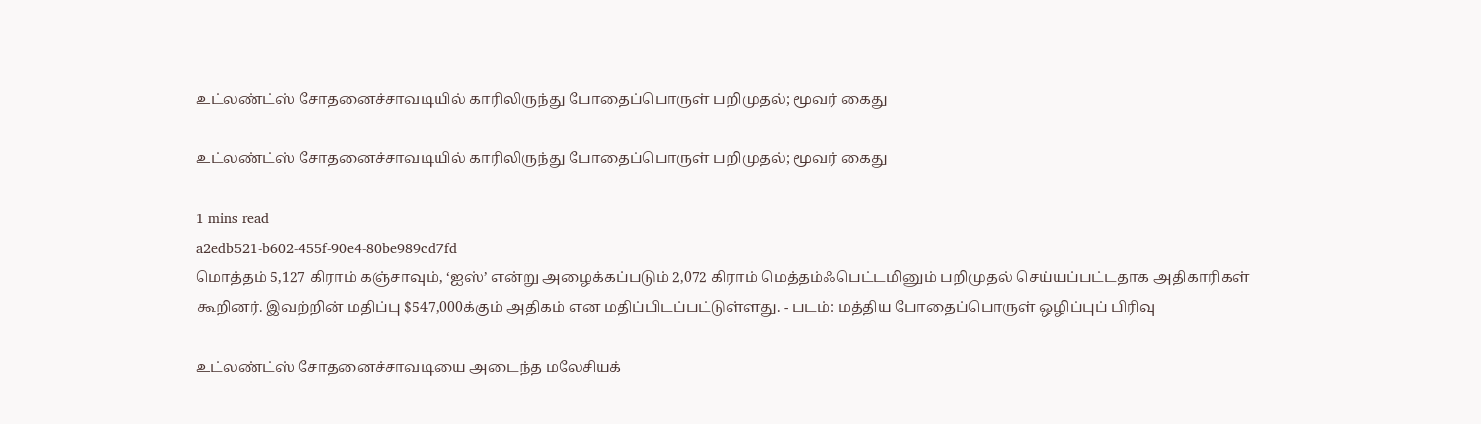உட்லண்ட்ஸ் சோதனைச்சாவடியில் காரிலிருந்து போதைப்பொருள் பறிமுதல்; மூவர் கைது

உட்லண்ட்ஸ் சோதனைச்சாவடியில் காரிலிருந்து போதைப்பொருள் பறிமுதல்; மூவர் கைது

1 mins read
a2edb521-b602-455f-90e4-80be989cd7fd
மொத்தம் 5,127 கிராம் கஞ்சாவும், ‘ஐஸ்’ என்று அழைக்கப்படும் 2,072 கிராம் மெத்தம்ஃபெட்டமினும் பறிமுதல் செய்யப்பட்டதாக அதிகாரிகள் கூறினர். இவற்றின் மதிப்பு $547,000க்கும் அதிகம் என மதிப்பிடப்பட்டுள்ளது. - படம்: மத்திய போதைப்பொருள் ஒழிப்புப் பிரிவு

உட்லண்ட்ஸ் சோதனைச்சாவடியை அடைந்த மலேசியக்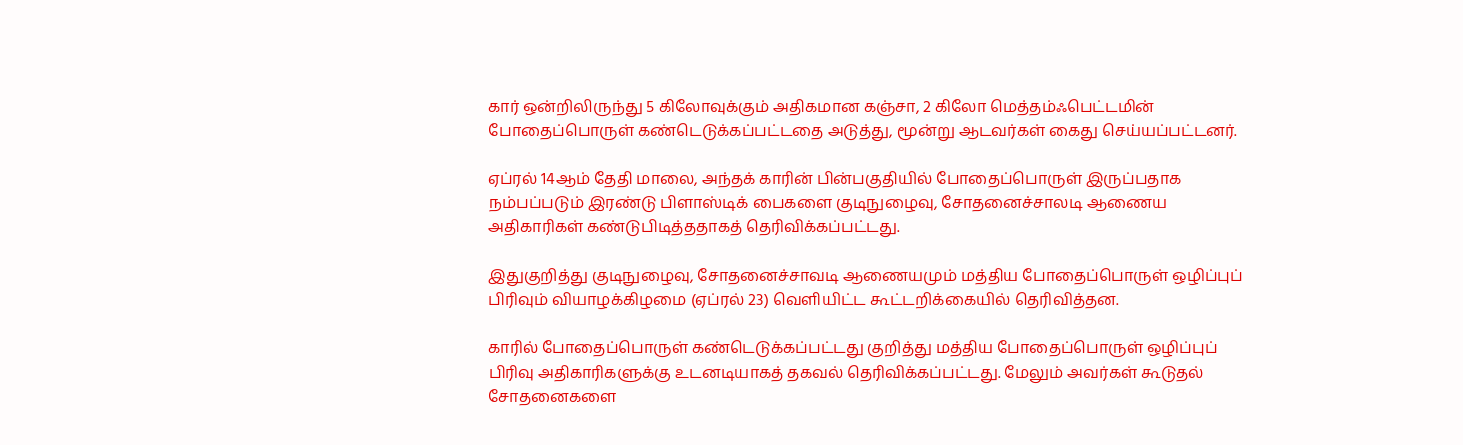கார் ஒன்றிலிருந்து 5 கிலோவுக்கும் அதிகமான கஞ்சா, 2 கிலோ மெத்தம்ஃபெட்டமின் போதைப்பொருள் கண்டெடுக்கப்பட்டதை அடுத்து, மூன்று ஆடவர்கள் கைது செய்யப்பட்டனர்.

ஏப்ரல் 14ஆம் தேதி மாலை, அந்தக் காரின் பின்பகுதியில் போதைப்பொருள் இருப்பதாக நம்பப்படும் இரண்டு பிளாஸ்டிக் பைகளை குடிநுழைவு, சோதனைச்சாலடி ஆணைய அதிகாரிகள் கண்டுபிடித்ததாகத் தெரிவிக்கப்பட்டது.

இதுகுறித்து குடிநுழைவு, சோதனைச்சாவடி ஆணையமும் மத்திய போதைப்பொருள் ஒழிப்புப் பிரிவும் வியாழக்கிழமை (ஏப்ரல் 23) வெளியிட்ட கூட்டறிக்கையில் தெரிவித்தன.

காரில் போதைப்பொருள் கண்டெடுக்கப்பட்டது குறித்து மத்திய போதைப்பொருள் ஒழிப்புப் பிரிவு அதிகாரிகளுக்கு உடனடியாகத் தகவல் தெரிவிக்கப்பட்டது. மேலும் அவர்கள் கூடுதல் சோதனைகளை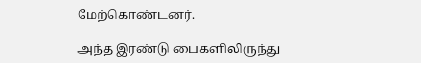மேற்கொண்டனர்.

அந்த இரண்டு பைகளிலிருந்து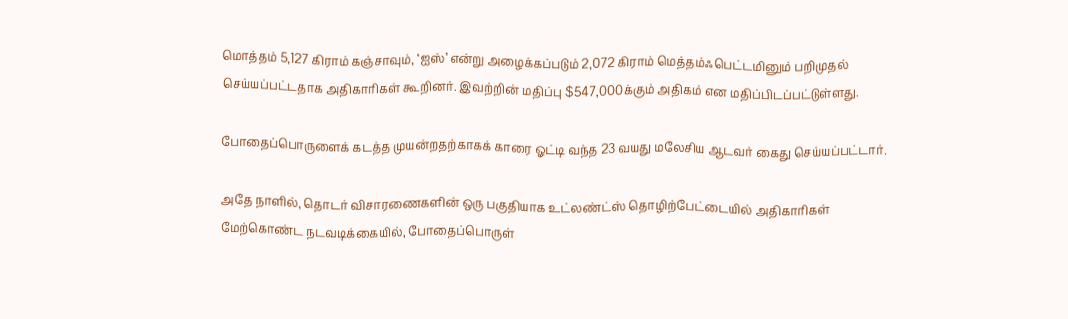மொத்தம் 5,127 கிராம் கஞ்சாவும், ‘ஐஸ்’ என்று அழைக்கப்படும் 2,072 கிராம் மெத்தம்ஃபெட்டமினும் பறிமுதல் செய்யப்பட்டதாக அதிகாரிகள் கூறினர். இவற்றின் மதிப்பு $547,000க்கும் அதிகம் என மதிப்பிடப்பட்டுள்ளது.

போதைப்பொருளைக் கடத்த முயன்றதற்காகக் காரை ஓட்டி வந்த 23 வயது மலேசிய ஆடவர் கைது செய்யப்பட்டார்.

அதே நாளில், தொடர் விசாரணைகளின் ஒரு பகுதியாக உட்லண்ட்ஸ் தொழிற்பேட்டையில் அதிகாரிகள் மேற்கொண்ட நடவடிக்கையில், போதைப்பொருள்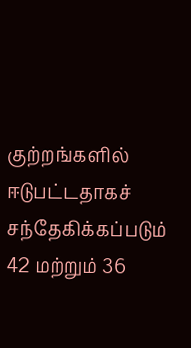குற்றங்களில் ஈடுபட்டதாகச் சந்தேகிக்கப்படும் 42 மற்றும் 36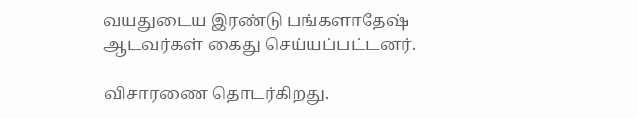வயதுடைய இரண்டு பங்களாதேஷ் ஆடவர்கள் கைது செய்யப்பட்டனர்.

விசாரணை தொடர்கிறது.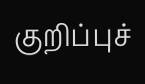குறிப்புச்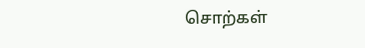சொற்கள்